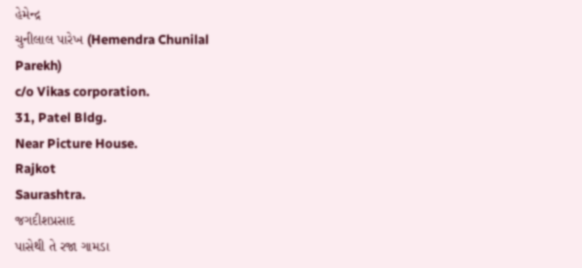હેમેન્દ્ર
ચુનીલાલ પારેખ (Hemendra Chunilal
Parekh)
c/o Vikas corporation.
31, Patel Bldg.
Near Picture House.
Rajkot
Saurashtra.
જગદીશપ્રસાદ
પાસેથી તે રજા ગામડા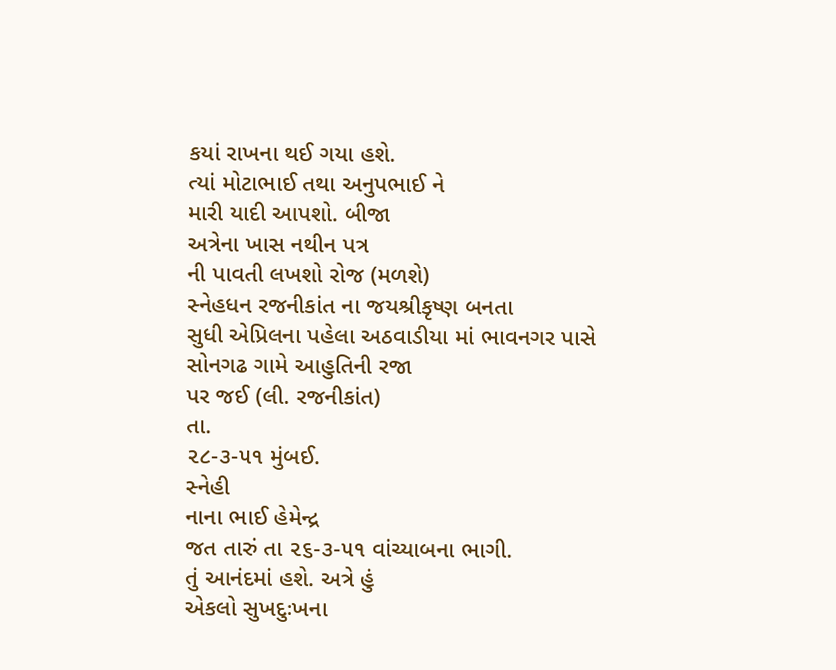કયાં રાખના થઈ ગયા હશે.
ત્યાં મોટાભાઈ તથા અનુપભાઈ ને
મારી યાદી આપશો. બીજા
અત્રેના ખાસ નથીન પત્ર
ની પાવતી લખશો રોજ (મળશે)
સ્નેહધન રજનીકાંત ના જયશ્રીકૃષ્ણ બનતા
સુધી એપ્રિલના પહેલા અઠવાડીયા માં ભાવનગર પાસે
સોનગઢ ગામે આહુતિની રજા
પર જઈ (લી. રજનીકાંત)
તા.
૨૮-૩-૫૧ મુંબઈ.
સ્નેહી
નાના ભાઈ હેમેન્દ્ર
જત તારું તા ૨૬-૩-૫૧ વાંચ્યાબના ભાગી.
તું આનંદમાં હશે. અત્રે હું
એકલો સુખદુઃખના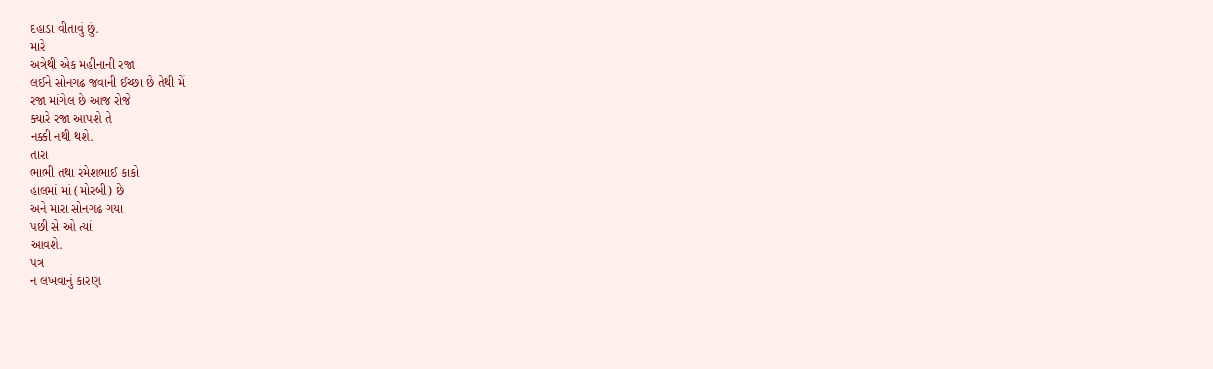દહાડા વીતાવું છું.
મારે
અત્રેથી એક મહીનાની રજા
લઈને સોનગઢ જવાની ઈચ્છા છે તેથી મેં
રજા માંગેલ છે આજ રોજે
ક્યારે રજા આપશે તે
નક્કી નથી થશે.
તારા
ભાભી તથા રમેશભાઈ કાકો
હાલમાં માં (મોરબી) છે
અને મારા સોનગઢ ગયા
પછી સે ઓ ત્યાં
આવશે.
પત્ર
ન લખવાનું કારણ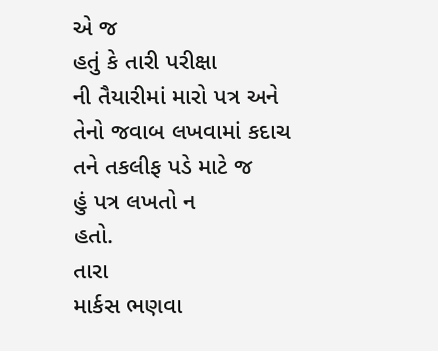એ જ
હતું કે તારી પરીક્ષા
ની તૈયારીમાં મારો પત્ર અને
તેનો જવાબ લખવામાં કદાચ
તને તકલીફ પડે માટે જ
હું પત્ર લખતો ન
હતો.
તારા
માર્કસ ભણવા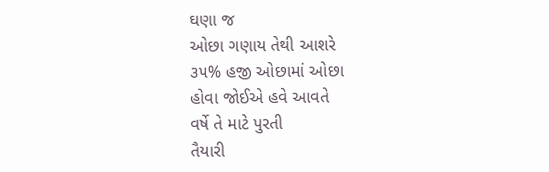ઘણા જ
ઓછા ગણાય તેથી આશરે
૩૫% હજી ઓછામાં ઓછા
હોવા જોઈએ હવે આવતે
વર્ષે તે માટે પુરતી
તૈયારી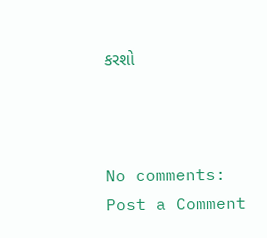કરશો



No comments:
Post a Comment